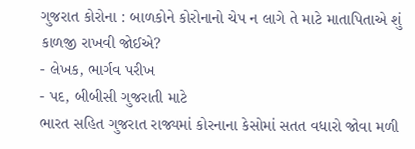ગુજરાત કોરોના : બાળકોને કોરોનાનો ચેપ ન લાગે તે માટે માતાપિતાએ શું કાળજી રાખવી જોઈએ?
- લેખક, ભાર્ગવ પરીખ
- પદ, બીબીસી ગુજરાતી માટે
ભારત સહિત ગુજરાત રાજ્યમાં કોરનાના કેસોમાં સતત વધારો જોવા મળી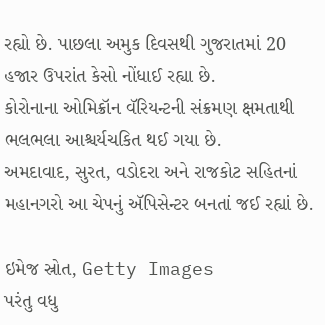રહ્યો છે. પાછલા અમુક દિવસથી ગુજરાતમાં 20 હજાર ઉપરાંત કેસો નોંધાઈ રહ્યા છે.
કોરોનાના ઓમિક્રૉન વૅરિયન્ટની સંક્રમણ ક્ષમતાથી ભલભલા આશ્ચર્યચકિત થઈ ગયા છે.
અમદાવાદ, સુરત, વડોદરા અને રાજકોટ સહિતનાં મહાનગરો આ ચેપનું ઍપિસેન્ટર બનતાં જઈ રહ્યાં છે.

ઇમેજ સ્રોત, Getty Images
પરંતુ વધુ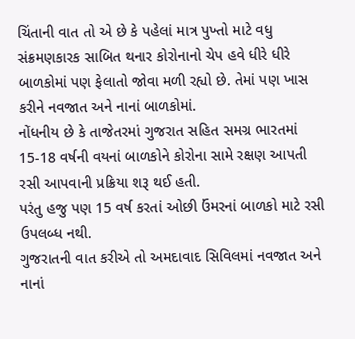ચિંતાની વાત તો એ છે કે પહેલાં માત્ર પુખ્તો માટે વધુ સંક્રમણકારક સાબિત થનાર કોરોનાનો ચેપ હવે ધીરે ધીરે બાળકોમાં પણ ફેલાતો જોવા મળી રહ્યો છે. તેમાં પણ ખાસ કરીને નવજાત અને નાનાં બાળકોમાં.
નોંધનીય છે કે તાજેતરમાં ગુજરાત સહિત સમગ્ર ભારતમાં 15-18 વર્ષની વયનાં બાળકોને કોરોના સામે રક્ષણ આપતી રસી આપવાની પ્રક્રિયા શરૂ થઈ હતી.
પરંતુ હજુ પણ 15 વર્ષ કરતાં ઓછી ઉંમરનાં બાળકો માટે રસી ઉપલબ્ધ નથી.
ગુજરાતની વાત કરીએ તો અમદાવાદ સિવિલમાં નવજાત અને નાનાં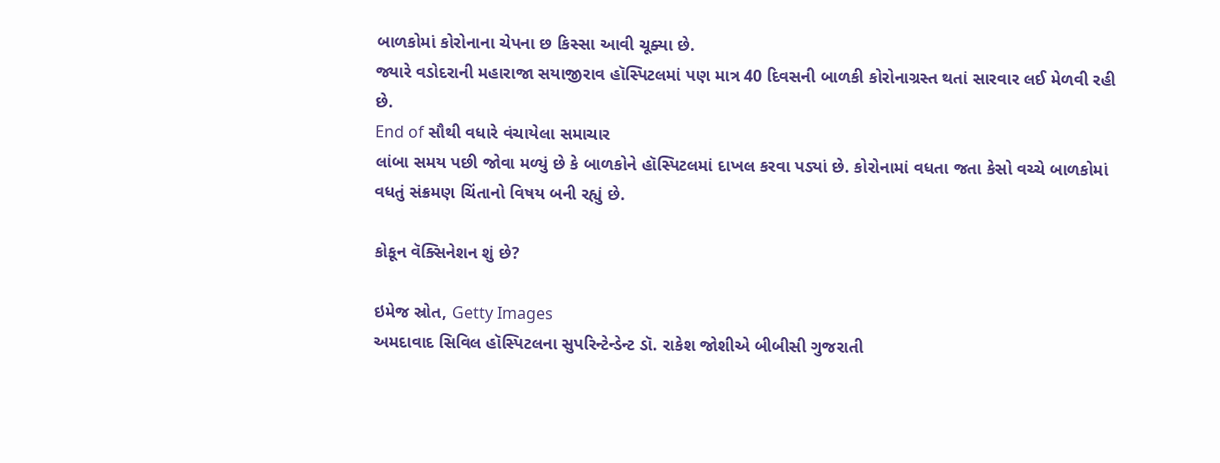બાળકોમાં કોરોનાના ચેપના છ કિસ્સા આવી ચૂક્યા છે.
જ્યારે વડોદરાની મહારાજા સયાજીરાવ હૉસ્પિટલમાં પણ માત્ર 40 દિવસની બાળકી કોરોનાગ્રસ્ત થતાં સારવાર લઈ મેળવી રહી છે.
End of સૌથી વધારે વંચાયેલા સમાચાર
લાંબા સમય પછી જોવા મળ્યું છે કે બાળકોને હૉસ્પિટલમાં દાખલ કરવા પડ્યાં છે. કોરોનામાં વધતા જતા કેસો વચ્ચે બાળકોમાં વધતું સંક્રમણ ચિંતાનો વિષય બની રહ્યું છે.

કોકૂન વૅક્સિનેશન શું છે?

ઇમેજ સ્રોત, Getty Images
અમદાવાદ સિવિલ હૉસ્પિટલના સુપરિન્ટેન્ડેન્ટ ડૉ. રાકેશ જોશીએ બીબીસી ગુજરાતી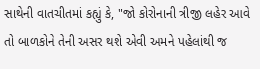સાથેની વાતચીતમાં કહ્યું કે, "જો કોરોનાની ત્રીજી લહેર આવે તો બાળકોને તેની અસર થશે એવી અમને પહેલાંથી જ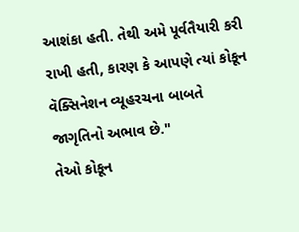આશંકા હતી. તેથી અમે પૂર્વતૈયારી કરી રાખી હતી, કારણ કે આપણે ત્યાં કોકૂન વૅક્સિનેશન વ્યૂહરચના બાબતે જાગૃતિનો અભાવ છે."
તેઓ કોકૂન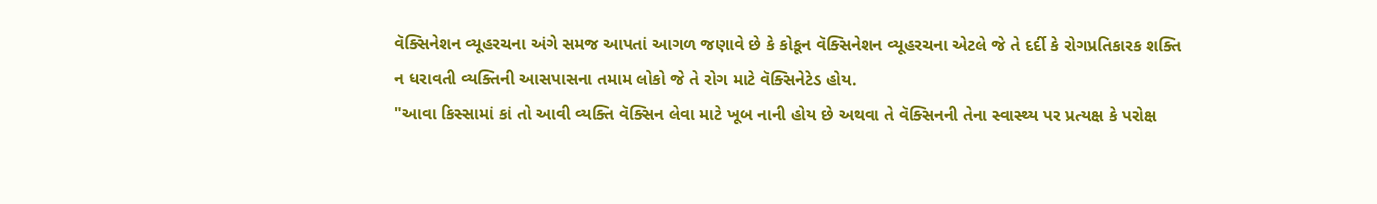વૅક્સિનેશન વ્યૂહરચના અંગે સમજ આપતાં આગળ જણાવે છે કે કોકૂન વૅક્સિનેશન વ્યૂહરચના એટલે જે તે દર્દી કે રોગપ્રતિકારક શક્તિ ન ધરાવતી વ્યક્તિની આસપાસના તમામ લોકો જે તે રોગ માટે વૅક્સિનેટેડ હોય.
"આવા કિસ્સામાં કાં તો આવી વ્યક્તિ વૅક્સિન લેવા માટે ખૂબ નાની હોય છે અથવા તે વૅક્સિનની તેના સ્વાસ્થ્ય પર પ્રત્યક્ષ કે પરોક્ષ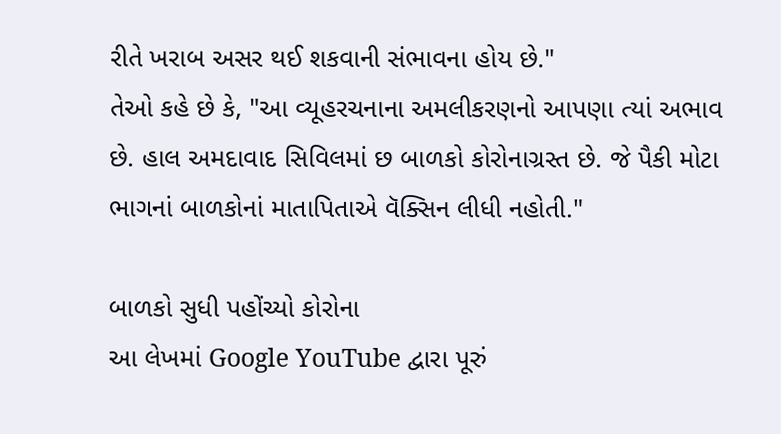રીતે ખરાબ અસર થઈ શકવાની સંભાવના હોય છે."
તેઓ કહે છે કે, "આ વ્યૂહરચનાના અમલીકરણનો આપણા ત્યાં અભાવ છે. હાલ અમદાવાદ સિવિલમાં છ બાળકો કોરોનાગ્રસ્ત છે. જે પૈકી મોટા ભાગનાં બાળકોનાં માતાપિતાએ વૅક્સિન લીધી નહોતી."

બાળકો સુધી પહોંચ્યો કોરોના
આ લેખમાં Google YouTube દ્વારા પૂરું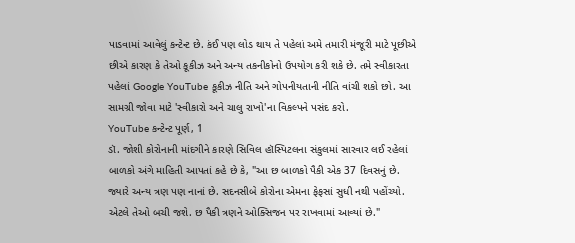પાડવામાં આવેલું કન્ટેન્ટ છે. કંઈ પણ લોડ થાય તે પહેલાં અમે તમારી મંજૂરી માટે પૂછીએ છીએ કારણ કે તેઓ કૂકીઝ અને અન્ય તકનીકોનો ઉપયોગ કરી શકે છે. તમે સ્વીકારતા પહેલાં Google YouTube કૂકીઝ નીતિ અને ગોપનીયતાની નીતિ વાંચી શકો છો. આ સામગ્રી જોવા માટે 'સ્વીકારો અને ચાલુ રાખો'ના વિકલ્પને પસંદ કરો.
YouTube કન્ટેન્ટ પૂર્ણ, 1
ડૉ. જોશી કોરોનાની માંદગીને કારણે સિવિલ હૉસ્પિટલના સંકુલમાં સારવાર લઈ રહેલાં બાળકો અંગે માહિતી આપતાં કહે છે કે, "આ છ બાળકો પૈકી એક 37 દિવસનું છે. જ્યારે અન્ય ત્રણ પણ નાનાં છે. સદનસીબે કોરોના એમના ફેફસાં સુધી નથી પહોંચ્યો. એટલે તેઓ બચી જશે. છ પૈકી ત્રણને ઓક્સિજન પર રાખવામાં આવ્યાં છે."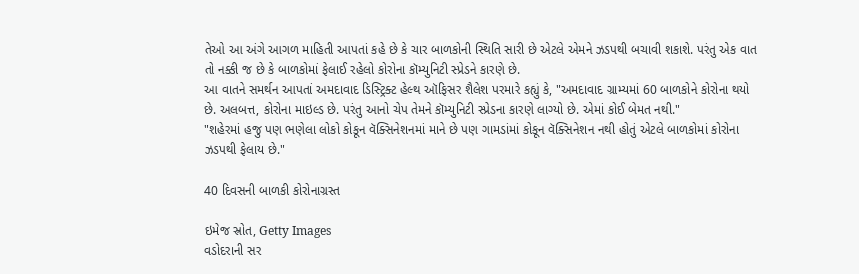તેઓ આ અંગે આગળ માહિતી આપતાં કહે છે કે ચાર બાળકોની સ્થિતિ સારી છે એટલે એમને ઝડપથી બચાવી શકાશે. પરંતુ એક વાત તો નક્કી જ છે કે બાળકોમાં ફેલાઈ રહેલો કોરોના કૉમ્યુનિટી સ્પ્રેડને કારણે છે.
આ વાતને સમર્થન આપતાં અમદાવાદ ડિસ્ટ્રિક્ટ હેલ્થ ઑફિસર શૈલેશ પરમારે કહ્યું કે, "અમદાવાદ ગ્રામ્યમાં 60 બાળકોને કોરોના થયો છે. અલબત્ત, કોરોના માઇલ્ડ છે. પરંતુ આનો ચેપ તેમને કૉમ્યુનિટી સ્પ્રેડના કારણે લાગ્યો છે. એમાં કોઈ બેમત નથી."
"શહેરમાં હજુ પણ ભણેલા લોકો કોકૂન વૅક્સિનેશનમાં માને છે પણ ગામડાંમાં કોકૂન વૅક્સિનેશન નથી હોતું એટલે બાળકોમાં કોરોના ઝડપથી ફેલાય છે."

40 દિવસની બાળકી કોરોનાગ્રસ્ત

ઇમેજ સ્રોત, Getty Images
વડોદરાની સર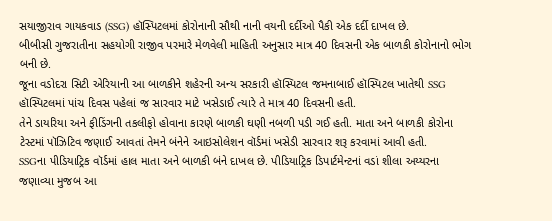સયાજીરાવ ગાયકવાડ (SSG) હૉસ્પિટલમાં કોરોનાની સૌથી નાની વયની દર્દીઓ પૈકી એક દર્દી દાખલ છે.
બીબીસી ગુજરાતીના સહયોગી રાજીવ પરમારે મેળવેલી માહિતી અનુસાર માત્ર 40 દિવસની એક બાળકી કોરોનાનો ભોગ બની છે.
જૂના વડોદરા સિટી એરિયાની આ બાળકીને શહેરની અન્ય સરકારી હૉસ્પિટલ જમનાબાઈ હૉસ્પિટલ ખાતેથી SSG હૉસ્પિટલમાં પાંચ દિવસ પહેલાં જ સારવાર માટે ખસેડાઈ ત્યારે તે માત્ર 40 દિવસની હતી.
તેને ડાયરિયા અને ફીડિંગની તકલીફો હોવાના કારણે બાળકી ઘણી નબળી પડી ગઈ હતી. માતા અને બાળકી કોરોના ટેસ્ટમાં પૉઝિટિવ જણાઈ આવતાં તેમને બંનેને આઇસોલેશન વૉર્ડમાં ખસેડી સારવાર શરૂ કરવામાં આવી હતી.
SSGના પીડિયાટ્રિક વૉર્ડમાં હાલ માતા અને બાળકી બંને દાખલ છે. પીડિયાટ્રિક ડિપાર્ટમેન્ટનાં વડાં શીલા અય્યરના જણાવ્યા મુજબ આ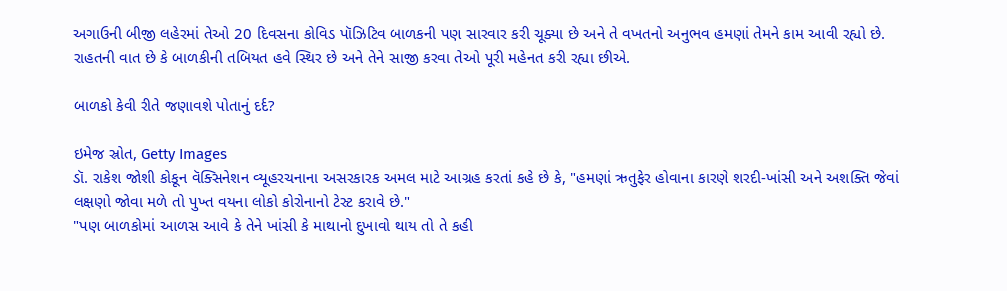અગાઉની બીજી લહેરમાં તેઓ 20 દિવસના કોવિડ પૉઝિટિવ બાળકની પણ સારવાર કરી ચૂક્યા છે અને તે વખતનો અનુભવ હમણાં તેમને કામ આવી રહ્યો છે. રાહતની વાત છે કે બાળકીની તબિયત હવે સ્થિર છે અને તેને સાજી કરવા તેઓ પૂરી મહેનત કરી રહ્યા છીએ.

બાળકો કેવી રીતે જણાવશે પોતાનું દર્દ?

ઇમેજ સ્રોત, Getty Images
ડૉ. રાકેશ જોશી કોકૂન વૅક્સિનેશન વ્યૂહરચનાના અસરકારક અમલ માટે આગ્રહ કરતાં કહે છે કે, "હમણાં ઋતુફેર હોવાના કારણે શરદી-ખાંસી અને અશક્તિ જેવાં લક્ષણો જોવા મળે તો પુખ્ત વયના લોકો કોરોનાનો ટેસ્ટ કરાવે છે."
"પણ બાળકોમાં આળસ આવે કે તેને ખાંસી કે માથાનો દુખાવો થાય તો તે કહી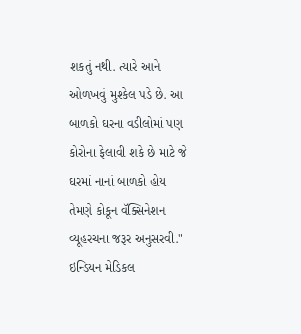શકતું નથી. ત્યારે આને ઓળખવું મુશ્કેલ પડે છે. આ બાળકો ઘરના વડીલોમાં પણ કોરોના ફેલાવી શકે છે માટે જે ઘરમાં નાનાં બાળકો હોય તેમણે કોકૂન વૅક્સિનેશન વ્યૂહરચના જરૂર અનુસરવી."
ઇન્ડિયન મેડિકલ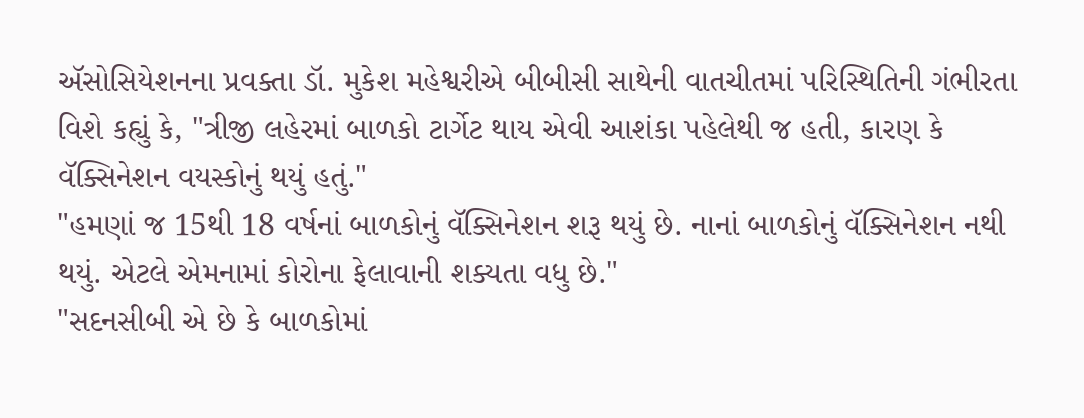ઍસોસિયેશનના પ્રવક્તા ડૉ. મુકેશ મહેશ્વરીએ બીબીસી સાથેની વાતચીતમાં પરિસ્થિતિની ગંભીરતા વિશે કહ્યું કે, "ત્રીજી લહેરમાં બાળકો ટાર્ગેટ થાય એવી આશંકા પહેલેથી જ હતી, કારણ કે વૅક્સિનેશન વયસ્કોનું થયું હતું."
"હમણાં જ 15થી 18 વર્ષનાં બાળકોનું વૅક્સિનેશન શરૂ થયું છે. નાનાં બાળકોનું વૅક્સિનેશન નથી થયું. એટલે એમનામાં કોરોના ફેલાવાની શક્યતા વધુ છે."
"સદનસીબી એ છે કે બાળકોમાં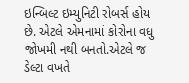ઇન્બિલ્ટ ઇમ્યુનિટી રોબર્સ હોય છે. એટલે એમનામાં કોરોના વધુ જોખમી નથી બનતો.એટલે જ ડેલ્ટા વખતે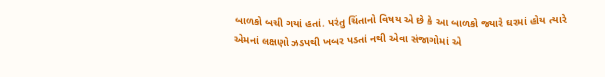બાળકો બચી ગયાં હતાં. પરંતુ ચિંતાનો વિષય એ છે કે આ બાળકો જ્યારે ઘરમાં હોય ત્યારે એમનાં લક્ષણો ઝડપથી ખબર પડતાં નથી એવા સંજાગોમાં એ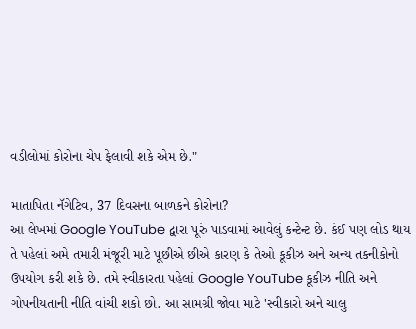વડીલોમાં કોરોના ચેપ ફેલાવી શકે એમ છે."

માતાપિતા નૅગેટિવ, 37 દિવસના બાળકને કોરોના?
આ લેખમાં Google YouTube દ્વારા પૂરું પાડવામાં આવેલું કન્ટેન્ટ છે. કંઈ પણ લોડ થાય તે પહેલાં અમે તમારી મંજૂરી માટે પૂછીએ છીએ કારણ કે તેઓ કૂકીઝ અને અન્ય તકનીકોનો ઉપયોગ કરી શકે છે. તમે સ્વીકારતા પહેલાં Google YouTube કૂકીઝ નીતિ અને ગોપનીયતાની નીતિ વાંચી શકો છો. આ સામગ્રી જોવા માટે 'સ્વીકારો અને ચાલુ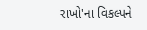રાખો'ના વિકલ્પને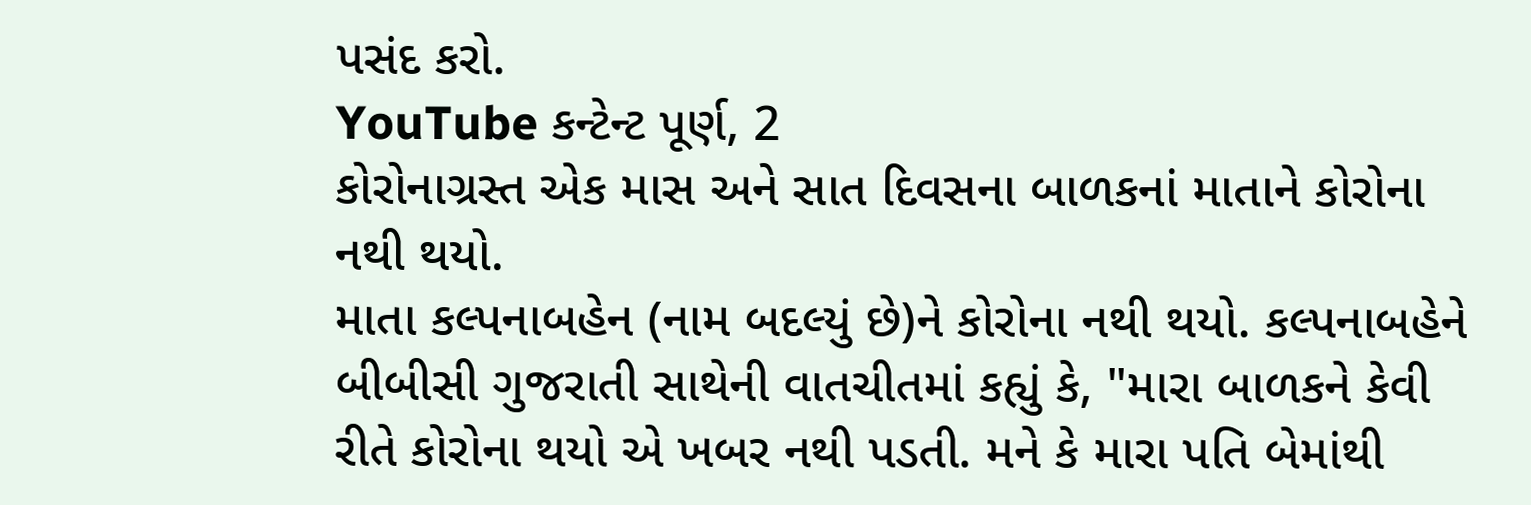પસંદ કરો.
YouTube કન્ટેન્ટ પૂર્ણ, 2
કોરોનાગ્રસ્ત એક માસ અને સાત દિવસના બાળકનાં માતાને કોરોના નથી થયો.
માતા કલ્પનાબહેન (નામ બદલ્યું છે)ને કોરોના નથી થયો. કલ્પનાબહેને બીબીસી ગુજરાતી સાથેની વાતચીતમાં કહ્યું કે, "મારા બાળકને કેવી રીતે કોરોના થયો એ ખબર નથી પડતી. મને કે મારા પતિ બેમાંથી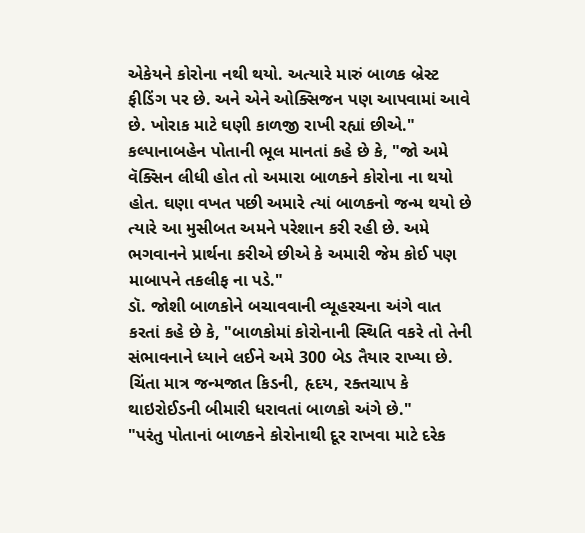એકેયને કોરોના નથી થયો. અત્યારે મારું બાળક બ્રેસ્ટ ફીડિંગ પર છે. અને એને ઓક્સિજન પણ આપવામાં આવે છે. ખોરાક માટે ઘણી કાળજી રાખી રહ્યાં છીએ."
કલ્પાનાબહેન પોતાની ભૂલ માનતાં કહે છે કે, "જો અમે વૅક્સિન લીધી હોત તો અમારા બાળકને કોરોના ના થયો હોત. ઘણા વખત પછી અમારે ત્યાં બાળકનો જન્મ થયો છે ત્યારે આ મુસીબત અમને પરેશાન કરી રહી છે. અમે ભગવાનને પ્રાર્થના કરીએ છીએ કે અમારી જેમ કોઈ પણ માબાપને તકલીફ ના પડે."
ડૉ. જોશી બાળકોને બચાવવાની વ્યૂહરચના અંગે વાત કરતાં કહે છે કે, "બાળકોમાં કોરોનાની સ્થિતિ વકરે તો તેની સંભાવનાને ધ્યાને લઈને અમે 300 બેડ તૈયાર રાખ્યા છે. ચિંતા માત્ર જન્મજાત કિડની, હૃદય, રક્તચાપ કે થાઇરોઈડની બીમારી ધરાવતાં બાળકો અંગે છે."
"પરંતુ પોતાનાં બાળકને કોરોનાથી દૂર રાખવા માટે દરેક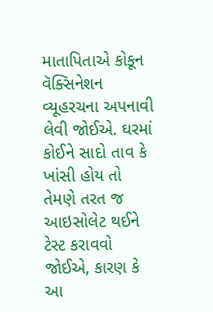માતાપિતાએ કોકૂન વૅક્સિનેશન વ્યૂહરચના અપનાવી લેવી જોઈએ. ઘરમાં કોઈને સાદો તાવ કે ખાંસી હોય તો તેમણે તરત જ આઇસોલેટ થઈને ટેસ્ટ કરાવવો જોઈએ, કારણ કે આ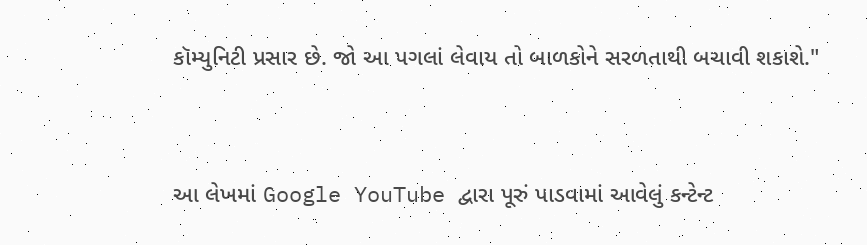કૉમ્યુનિટી પ્રસાર છે. જો આ પગલાં લેવાય તો બાળકોને સરળતાથી બચાવી શકાશે."


આ લેખમાં Google YouTube દ્વારા પૂરું પાડવામાં આવેલું કન્ટેન્ટ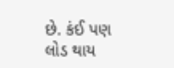છે. કંઈ પણ લોડ થાય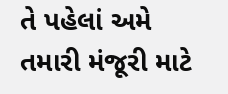તે પહેલાં અમે તમારી મંજૂરી માટે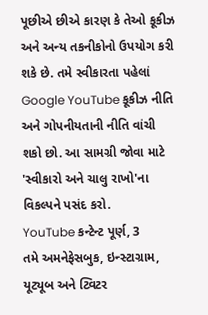પૂછીએ છીએ કારણ કે તેઓ કૂકીઝ અને અન્ય તકનીકોનો ઉપયોગ કરી શકે છે. તમે સ્વીકારતા પહેલાં Google YouTube કૂકીઝ નીતિ અને ગોપનીયતાની નીતિ વાંચી શકો છો. આ સામગ્રી જોવા માટે 'સ્વીકારો અને ચાલુ રાખો'ના વિકલ્પને પસંદ કરો.
YouTube કન્ટેન્ટ પૂર્ણ, 3
તમે અમનેફેસબુક, ઇન્સ્ટાગ્રામ, યૂટ્યૂબ અને ટ્વિટર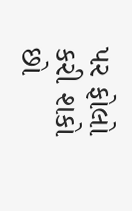પર ફોલો કરી શકો છો